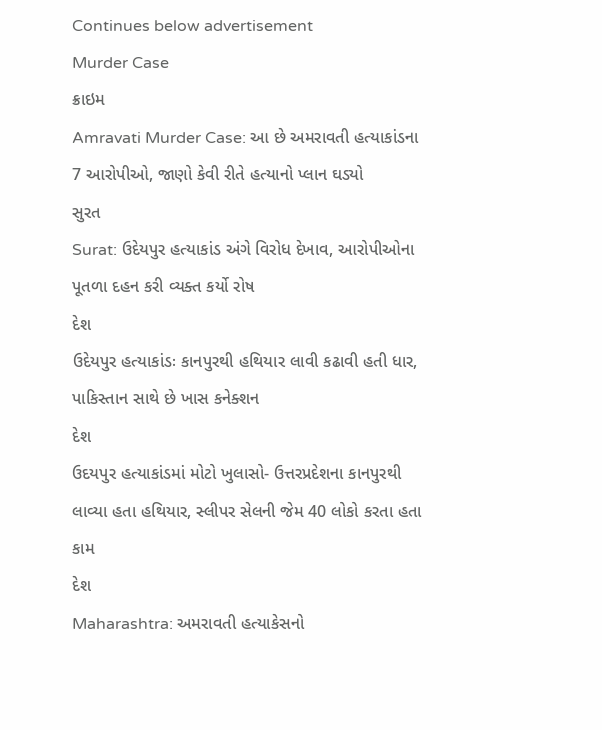Continues below advertisement
Murder Case
ક્રાઇમ
Amravati Murder Case: આ છે અમરાવતી હત્યાકાંડના 7 આરોપીઓ, જાણો કેવી રીતે હત્યાનો પ્લાન ઘડ્યો
સુરત
Surat: ઉદેયપુર હત્યાકાંડ અંગે વિરોધ દેખાવ, આરોપીઓના પૂતળા દહન કરી વ્યક્ત કર્યો રોષ
દેશ
ઉદેયપુર હત્યાકાંડઃ કાનપુરથી હથિયાર લાવી કઢાવી હતી ધાર, પાકિસ્તાન સાથે છે ખાસ કનેક્શન
દેશ
ઉદયપુર હત્યાકાંડમાં મોટો ખુલાસો- ઉત્તરપ્રદેશના કાનપુરથી લાવ્યા હતા હથિયાર, સ્લીપર સેલની જેમ 40 લોકો કરતા હતા કામ
દેશ
Maharashtra: અમરાવતી હત્યાકેસનો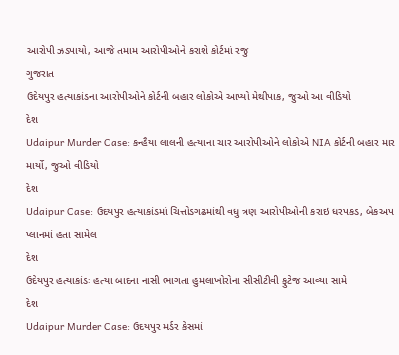આરોપી ઝડપાયો, આજે તમામ આરોપીઓને કરાશે કોર્ટમાં રજુ
ગુજરાત
ઉદેયપુર હત્યાકાંડના આરોપીઓને કોર્ટની બહાર લોકોએ આપ્યો મેથીપાક, જુઓ આ વીડિયો
દેશ
Udaipur Murder Case: કન્હૈયા લાલની હત્યાના ચાર આરોપીઓને લોકોએ NIA કોર્ટની બહાર માર માર્યો, જુઓ વીડિયો
દેશ
Udaipur Case: ઉદયપુર હત્યાકાંડમાં ચિત્તોડગઢમાંથી વધુ ત્રણ આરોપીઓની કરાઇ ધરપકડ, બેકઅપ પ્લાનમાં હતા સામેલ
દેશ
ઉદેયપુર હત્યાકાંડઃ હત્યા બાદના નાસી ભાગતા હુમલાખોરોના સીસીટીવી ફુટેજ આવ્યા સામે
દેશ
Udaipur Murder Case: ઉદયપુર મર્ડર કેસમાં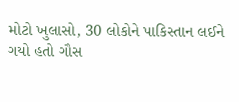મોટો ખુલાસો, 30 લોકોને પાકિસ્તાન લઈને ગયો હતો ગૌસ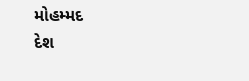મોહમ્મદ
દેશ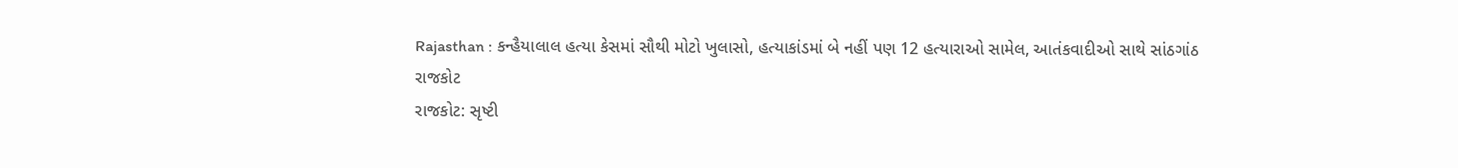Rajasthan : કન્હૈયાલાલ હત્યા કેસમાં સૌથી મોટો ખુલાસો, હત્યાકાંડમાં બે નહીં પણ 12 હત્યારાઓ સામેલ, આતંકવાદીઓ સાથે સાંઠગાંઠ
રાજકોટ
રાજકોટ: સૃષ્ટી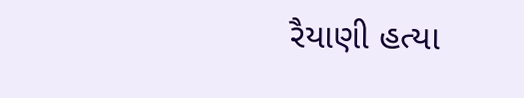રૈયાણી હત્યા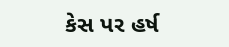કેસ પર હર્ષ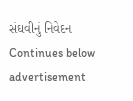સંઘવીનું નિવેદન
Continues below advertisement